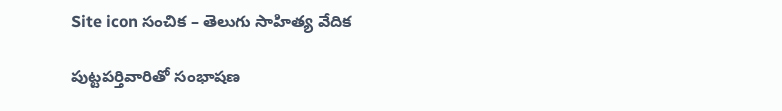Site icon సంచిక – తెలుగు సాహిత్య వేదిక

పుట్టపర్తివారితో సంభాషణ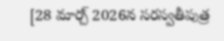[28 మార్చ్ 2026న సరస్వతీపుత్ర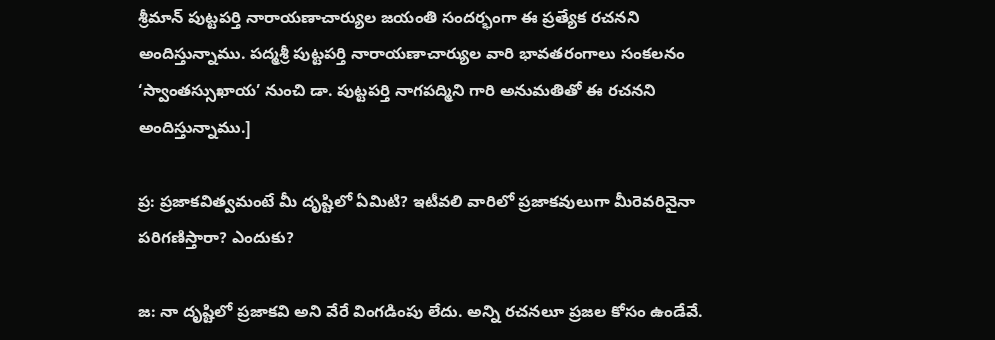శ్రీమాన్ పుట్టపర్తి నారాయణాచార్యుల జయంతి సందర్భంగా ఈ ప్రత్యేక రచనని అందిస్తున్నాము. పద్మశ్రీ పుట్టపర్తి నారాయణాచార్యుల వారి భావతరంగాలు సంకలనం ‘స్వాంతస్సుఖాయ’ నుంచి డా. పుట్టపర్తి నాగపద్మిని గారి అనుమతితో ఈ రచనని అందిస్తున్నాము.]

ప్ర: ప్రజాకవిత్వమంటే మీ దృష్టిలో ఏమిటి? ఇటీవలి వారిలో ప్రజాకవులుగా మీరెవరినైనా పరిగణిస్తారా? ఎందుకు?

జ: నా దృష్టిలో ప్రజాకవి అని వేరే వింగడింపు లేదు. అన్ని రచనలూ ప్రజల కోసం ఉండేవే.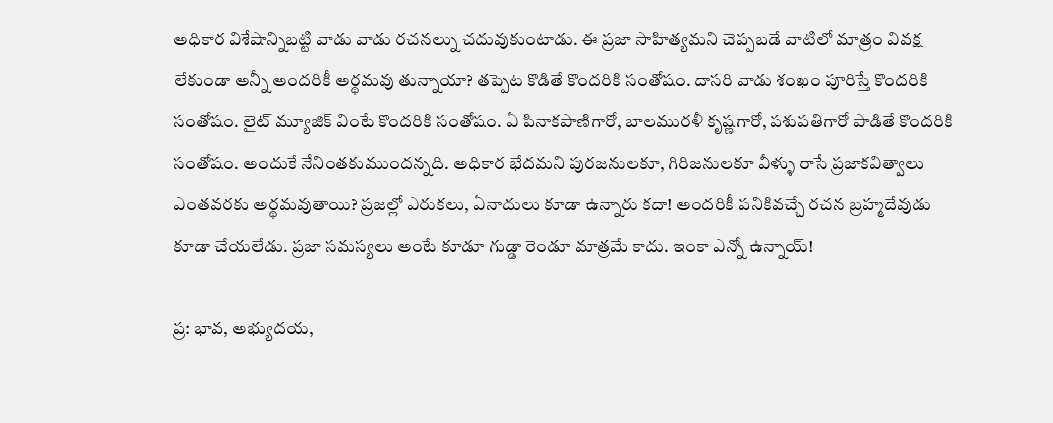అధికార విశేషాన్నిబట్టి వాడు వాడు రచనల్ను చదువుకుంటాడు. ఈ ప్రజా సాహిత్యమని చెప్పబడే వాటిలో మాత్రం వివక్ష లేకుండా అన్నీ అందరికీ అర్థమవు తున్నాయా? తప్పెట కొడితే కొందరికి సంతోషం. దాసరి వాడు శంఖం పూరిస్తే కొందరికి సంతోషం. లైట్ మ్యూజిక్ వింటే కొందరికి సంతోషం. ఏ పినాకపాణిగారో, బాలమురళీ కృష్ణగారో, పశుపతిగారో పాడితే కొందరికి సంతోషం. అందుకే నేనింతకుముందన్నది. అధికార భేదమని పురజనులకూ, గిరిజనులకూ వీళ్ళు రాసే ప్రజాకవిత్వాలు ఎంతవరకు అర్థమవుతాయి? ప్రజల్లో ఎరుకలు, ఏనాదులు కూడా ఉన్నారు కదా! అందరికీ పనికివచ్చే రచన బ్రహ్మదేవుడు కూడా చేయలేడు. ప్రజా సమస్యలు అంటే కూడూ గుడ్డా రెండూ మాత్రమే కాదు. ఇంకా ఎన్నో ఉన్నాయ్!

ప్ర: భావ, అభ్యుదయ,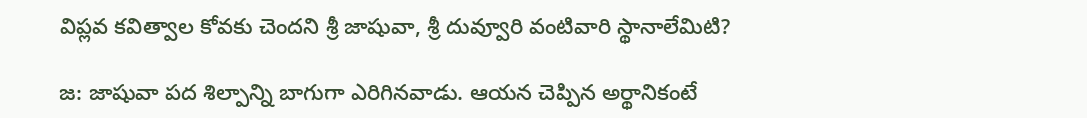విప్లవ కవిత్వాల కోవకు చెందని శ్రీ జాషువా, శ్రీ దువ్వూరి వంటివారి స్థానాలేమిటి?

జ: జాషువా పద శిల్పాన్ని బాగుగా ఎరిగినవాడు. ఆయన చెప్పిన అర్థానికంటే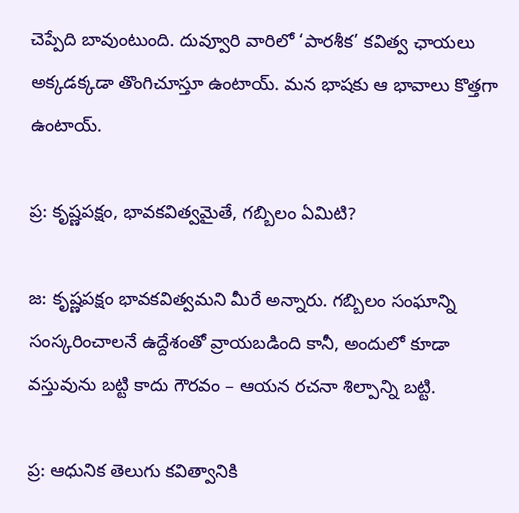చెప్పేది బావుంటుంది. దువ్వూరి వారిలో ‘పారశీక’ కవిత్వ ఛాయలు అక్కడక్కడా తొంగిచూస్తూ ఉంటాయ్. మన భాషకు ఆ భావాలు కొత్తగా ఉంటాయ్.

ప్ర: కృష్ణపక్షం, భావకవిత్వమైతే, గబ్బిలం ఏమిటి?

జ: కృష్ణపక్షం భావకవిత్వమని మీరే అన్నారు. గబ్బిలం సంఘాన్ని సంస్కరించాలనే ఉద్దేశంతో వ్రాయబడింది కానీ, అందులో కూడా వస్తువును బట్టి కాదు గౌరవం – ఆయన రచనా శిల్పాన్ని బట్టి.

ప్ర: ఆధునిక తెలుగు కవిత్వానికి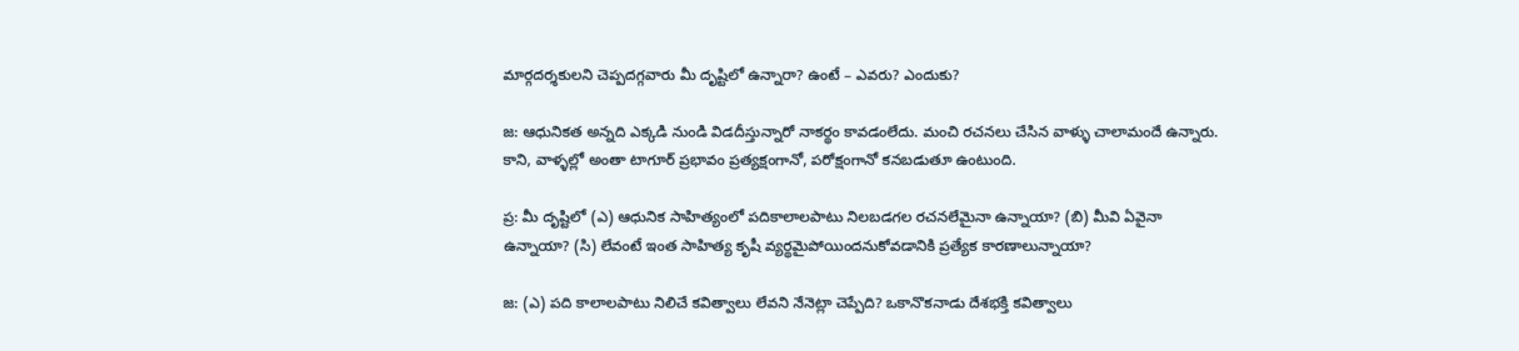మార్గదర్శకులని చెప్పదగ్గవారు మీ దృష్టిలో ఉన్నారా? ఉంటే – ఎవరు? ఎందుకు?

జ: ఆధునికత అన్నది ఎక్కడి నుండి విడదీస్తున్నారో నాకర్థం కావడంలేదు. మంచి రచనలు చేసిన వాళ్ళు చాలామందే ఉన్నారు. కాని, వాళ్ళల్లో అంతా టాగూర్ ప్రభావం ప్రత్యక్షంగానో, పరోక్షంగానో కనబడుతూ ఉంటుంది.

ప్ర: మీ దృష్టిలో (ఎ) ఆధునిక సాహిత్యంలో పదికాలాలపాటు నిలబడగల రచనలేమైనా ఉన్నాయా? (బి) మీవి ఏవైనా ఉన్నాయా? (సి) లేవంటే ఇంత సాహిత్య కృషీ వ్యర్థమైపోయిందనుకోవడానికి ప్రత్యేక కారణాలున్నాయా?

జ: (ఎ) పది కాలాలపాటు నిలిచే కవిత్వాలు లేవని నేనెట్లా చెప్పేది? ఒకానొకనాడు దేశభక్తి కవిత్వాలు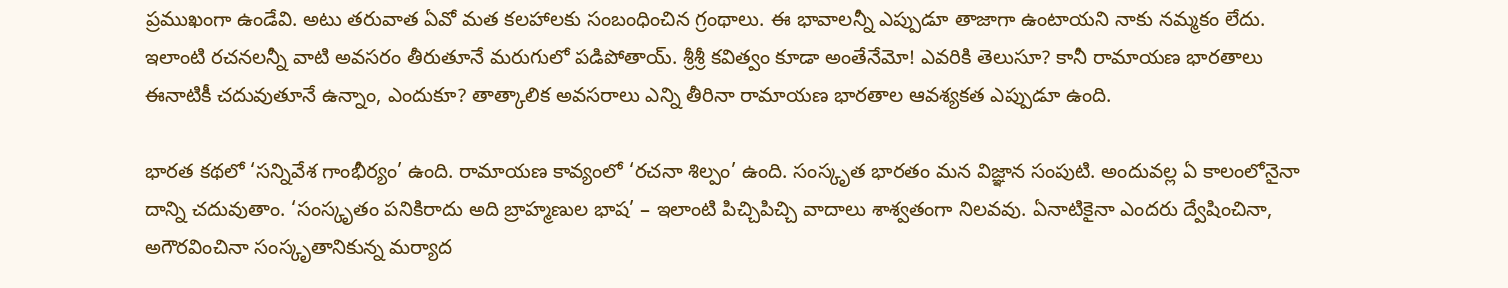ప్రముఖంగా ఉండేవి. అటు తరువాత ఏవో మత కలహాలకు సంబంధించిన గ్రంథాలు. ఈ భావాలన్నీ ఎప్పుడూ తాజాగా ఉంటాయని నాకు నమ్మకం లేదు. ఇలాంటి రచనలన్నీ వాటి అవసరం తీరుతూనే మరుగులో పడిపోతాయ్. శ్రీశ్రీ కవిత్వం కూడా అంతేనేమో! ఎవరికి తెలుసూ? కానీ రామాయణ భారతాలు ఈనాటికీ చదువుతూనే ఉన్నాం, ఎందుకూ? తాత్కాలిక అవసరాలు ఎన్ని తీరినా రామాయణ భారతాల ఆవశ్యకత ఎప్పుడూ ఉంది.

భారత కథలో ‘సన్నివేశ గాంభీర్యం’ ఉంది. రామాయణ కావ్యంలో ‘రచనా శిల్పం’ ఉంది. సంస్కృత భారతం మన విజ్ఞాన సంపుటి. అందువల్ల ఏ కాలంలోనైనా దాన్ని చదువుతాం. ‘సంస్కృతం పనికిరాదు అది బ్రాహ్మణుల భాష’ – ఇలాంటి పిచ్చిపిచ్చి వాదాలు శాశ్వతంగా నిలవవు. ఏనాటికైనా ఎందరు ద్వేషించినా, అగౌరవించినా సంస్కృతానికున్న మర్యాద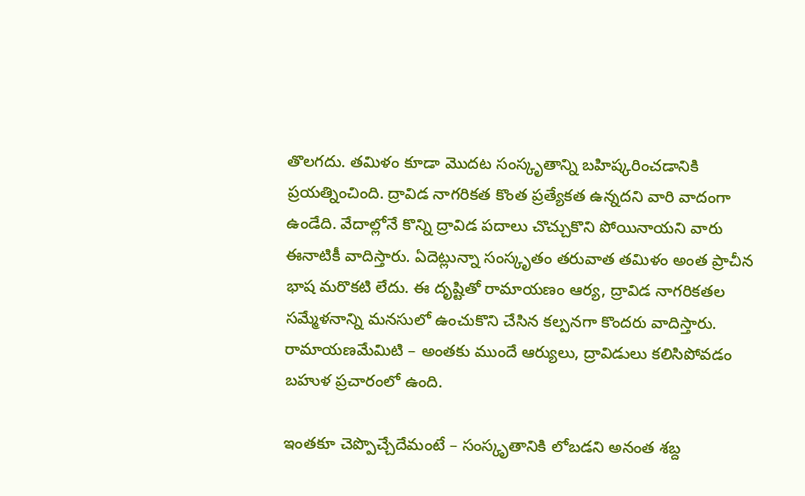తొలగదు. తమిళం కూడా మొదట సంస్కృతాన్ని బహిష్కరించడానికి ప్రయత్నించింది. ద్రావిడ నాగరికత కొంత ప్రత్యేకత ఉన్నదని వారి వాదంగా ఉండేది. వేదాల్లోనే కొన్ని ద్రావిడ పదాలు చొచ్చుకొని పోయినాయని వారు ఈనాటికీ వాదిస్తారు. ఏదెట్లున్నా సంస్కృతం తరువాత తమిళం అంత ప్రాచీన భాష మరొకటి లేదు. ఈ దృష్టితో రామాయణం ఆర్య, ద్రావిడ నాగరికతల సమ్మేళనాన్ని మనసులో ఉంచుకొని చేసిన కల్పనగా కొందరు వాదిస్తారు. రామాయణమేమిటి – అంతకు ముందే ఆర్యులు, ద్రావిడులు కలిసిపోవడం బహుళ ప్రచారంలో ఉంది.

ఇంతకూ చెప్పొచ్చేదేమంటే – సంస్కృతానికి లోబడని అనంత శబ్ద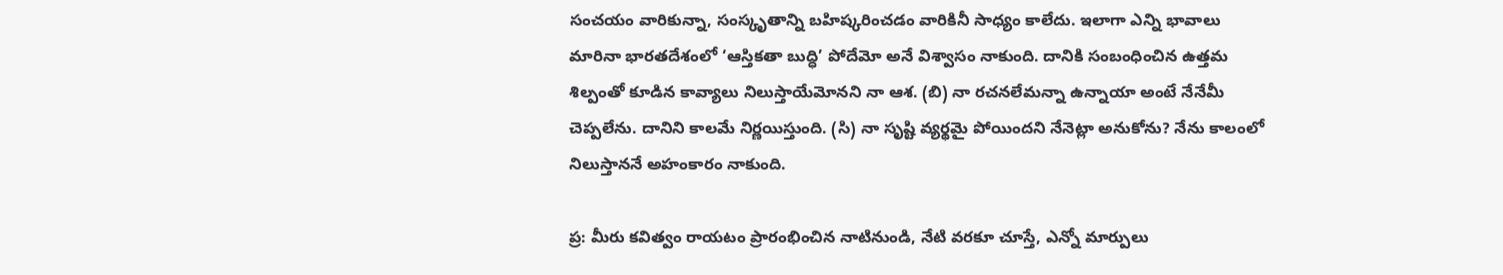సంచయం వారికున్నా, సంస్కృతాన్ని బహిష్కరించడం వారికినీ సాధ్యం కాలేదు. ఇలాగా ఎన్ని భావాలు మారినా భారతదేశంలో ‘ఆస్తికతా బుద్ధి’ పోదేమో అనే విశ్వాసం నాకుంది. దానికి సంబంధించిన ఉత్తమ శిల్పంతో కూడిన కావ్యాలు నిలుస్తాయేమోనని నా ఆశ. (బి) నా రచనలేమన్నా ఉన్నాయా అంటే నేనేమీ చెప్పలేను. దానిని కాలమే నిర్ణయిస్తుంది. (సి) నా సృష్టి వ్యర్థమై పోయిందని నేనెట్లా అనుకోను? నేను కాలంలో నిలుస్తాననే అహంకారం నాకుంది.

ప్ర: మీరు కవిత్వం రాయటం ప్రారంభించిన నాటినుండి, నేటి వరకూ చూస్తే, ఎన్నో మార్పులు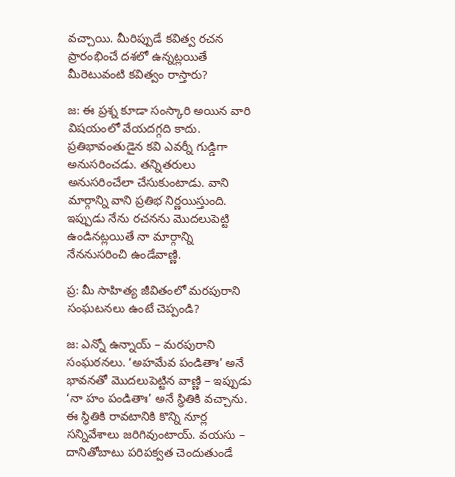వచ్చాయి. మీరిప్పుడే కవిత్వ రచన ప్రారంభించే దశలో ఉన్నట్లయితే మీరెటువంటి కవిత్వం రాస్తారు?

జ: ఈ ప్రశ్న కూడా సంస్కారి అయిన వారి విషయంలో వేయదగ్గది కాదు. ప్రతిభావంతుడైన కవి ఎవర్నీ గుడ్డిగా అనుసరించడు. తన్నితరులు అనుసరించేలా చేసుకుంటాడు. వాని మార్గాన్ని వాని ప్రతిభ నిర్ణయిస్తుంది. ఇప్పుడు నేను రచనను మొదలుపెట్టి ఉండినట్లయితే నా మార్గాన్ని నేననుసరించి ఉండేవాణ్ణి.

ప్ర: మీ సాహిత్య జీవితంలో మరపురాని సంఘటనలు ఉంటే చెప్పండి?

జ: ఎన్నో ఉన్నాయ్ – మరపురాని సంఘఠనలు. ‘అహమేవ పండితాః’ అనే భావనతో మొదలుపెట్టిన వాణ్ణి – ఇప్పుడు ‘నా హం పండితాః’ అనే స్థితికి వచ్చాను. ఈ స్థితికి రావటానికి కొన్ని నూర్ల సన్నివేశాలు జరిగివుంటాయ్. వయసు – దానితోబాటు పరిపక్వత చెందుతుండే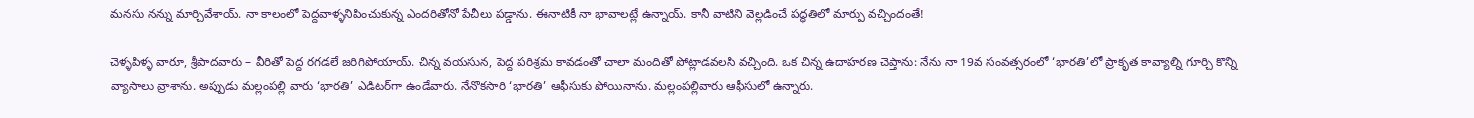మనసు నన్ను మార్చివేశాయ్. నా కాలంలో పెద్దవాళ్ళనిపించుకున్న ఎందరితోనో పేచీలు పడ్డాను. ఈనాటికీ నా భావాలట్లే ఉన్నాయ్. కానీ వాటిని వెల్లడించే పద్ధతిలో మార్పు వచ్చిందంతే!

చెళ్ళపిళ్ళ వారూ, శ్రీపాదవారు – వీరితో పెద్ద రగడలే జరిగిపోయాయ్. చిన్న వయసున, పెద్ద పరిశ్రమ కావడంతో చాలా మందితో పోట్లాడవలసి వచ్చింది. ఒక చిన్న ఉదాహరణ చెప్తాను: నేను నా 19వ సంవత్సరంలో ‘భారతి’లో ప్రాకృత కావ్యాల్ని గూర్చి కొన్ని వ్యాసాలు వ్రాశాను. అప్పుడు మల్లంపల్లి వారు ‘భారతి’ ఎడిటర్‌గా ఉండేవారు. నేనొకసారి ‘భారతి’ ఆఫీసుకు పోయినాను. మల్లంపల్లివారు ఆఫీసులో ఉన్నారు.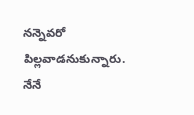నన్నెవరో పిల్లవాడనుకున్నారు. నేనే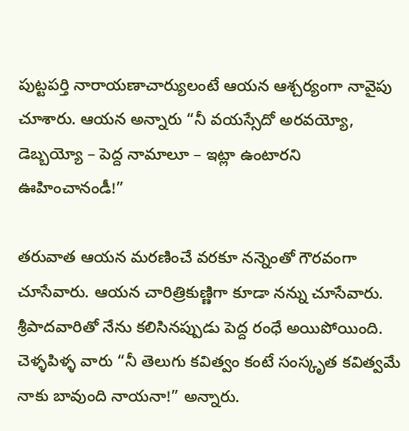పుట్టపర్తి నారాయణాచార్యులంటే ఆయన ఆశ్చర్యంగా నావైపు చూశారు. ఆయన అన్నారు “నీ వయస్సేదో అరవయ్యో, డెబ్బయ్యో – పెద్ద నామాలూ – ఇట్లా ఉంటారని ఊహించానండీ!”

తరువాత ఆయన మరణించే వరకూ నన్నెంతో గౌరవంగా చూసేవారు. ఆయన చారిత్రికుణ్ణిగా కూడా నన్ను చూసేవారు. శ్రీపాదవారితో నేను కలిసినప్పుడు పెద్ద రంధే అయిపోయింది. చెళ్ళపిళ్ళ వారు “నీ తెలుగు కవిత్వం కంటే సంస్కృత కవిత్వమే నాకు బావుంది నాయనా!” అన్నారు.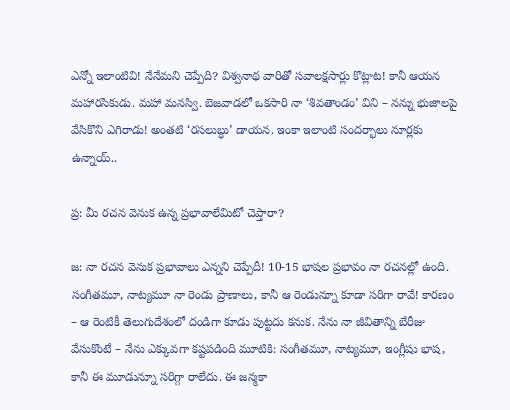ఎన్నో ఇలాంటివి! నేనేమని చెప్పేది? విశ్వనాథ వారితో సవాలక్షసార్లు కొట్లాట! కానీ ఆయన మహారసికుడు. మహా మనస్వి. బెజవాడలో ఒకసారి నా ‘శివతాండం’ విని – నన్ను భుజాలపై వేసికొని ఎగిరాడు! అంతటి ‘రసలుబ్ధు’ డాయన. ఇంకా ఇలాంటి సందర్భాలు నూర్లకు ఉన్నాయ్..

ప్ర: మీ రచన వెనుక ఉన్న ప్రభావాలేమిటో చెప్తారా?

జ: నా రచన వెనుక ప్రభావాలు ఎన్నని చెప్పేదీ! 10-15 భాషల ప్రభావం నా రచనల్లో ఉంది. సంగీతమూ, నాట్యమూ నా రెండు ప్రాణాలు, కానీ ఆ రెండున్నూ కూడా సరిగా రావే! కారణం – ఆ రెంటికీ తెలుగుదేశంలో దండిగా కూడు పుట్టదు కనుక. నేను నా జీవితాన్ని బేరీజు వేసుకొంటే – నేను ఎక్కువగా కష్టపడింది మూటికి: సంగీతమూ, నాట్యమూ, ఇంగ్లీషు భాష, కానీ ఈ మూడున్నూ సరిగ్గా రాలేదు. ఈ జన్మకా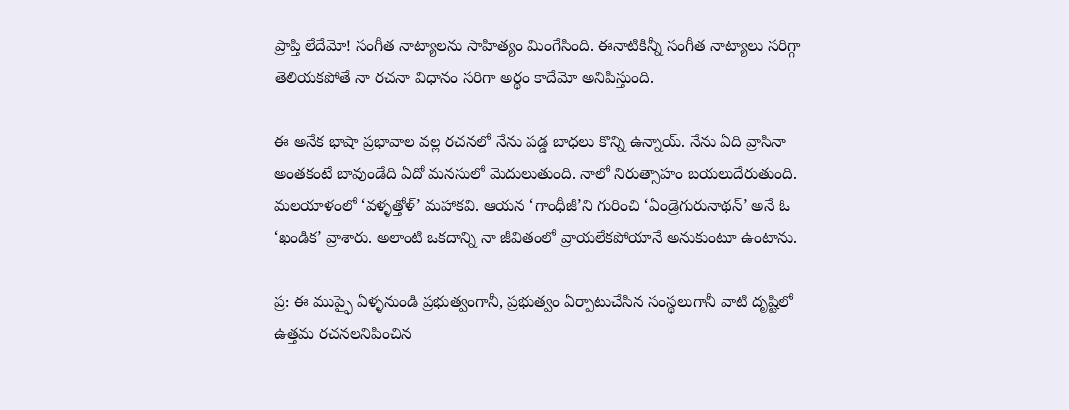ప్రాప్తి లేదేమో! సంగీత నాట్యాలను సాహిత్యం మింగేసింది. ఈనాటికిన్నీ సంగీత నాట్యాలు సరిగ్గా తెలియకపోతే నా రచనా విధానం సరిగా అర్థం కాదేమో అనిపిస్తుంది.

ఈ అనేక భాషా ప్రభావాల వల్ల రచనలో నేను పడ్డ బాధలు కొన్ని ఉన్నాయ్. నేను ఏది వ్రాసినా అంతకంటే బావుండేది ఏదో మనసులో మెదులుతుంది. నాలో నిరుత్సాహం బయలుదేరుతుంది. మలయాళంలో ‘వళ్ళత్తోళ్’ మహాకవి. ఆయన ‘గాంధీజీ’ని గురించి ‘ఏండ్రెగురునాథన్’ అనే ఓ ‘ఖండిక’ వ్రాశారు. అలాంటి ఒకదాన్ని నా జీవితంలో వ్రాయలేకపోయానే అనుకుంటూ ఉంటాను.

ప్ర: ఈ ముప్ఫై ఏళ్ళనుండి ప్రభుత్వంగానీ, ప్రభుత్వం ఏర్పాటుచేసిన సంస్థలుగానీ వాటి దృష్టిలో ఉత్తమ రచనలనిపించిన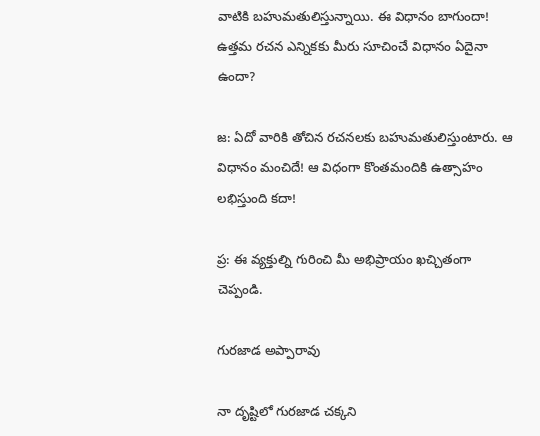వాటికి బహుమతులిస్తున్నాయి. ఈ విధానం బాగుందా! ఉత్తమ రచన ఎన్నికకు మీరు సూచించే విధానం ఏదైనా ఉందా?

జ: ఏదో వారికి తోచిన రచనలకు బహుమతులిస్తుంటారు. ఆ విధానం మంచిదే! ఆ విధంగా కొంతమందికి ఉత్సాహం లభిస్తుంది కదా!

ప్ర: ఈ వ్యక్తుల్ని గురించి మీ అభిప్రాయం ఖచ్చితంగా చెప్పండి.

గురజాడ అప్పారావు

నా దృష్టిలో గురజాడ చక్కని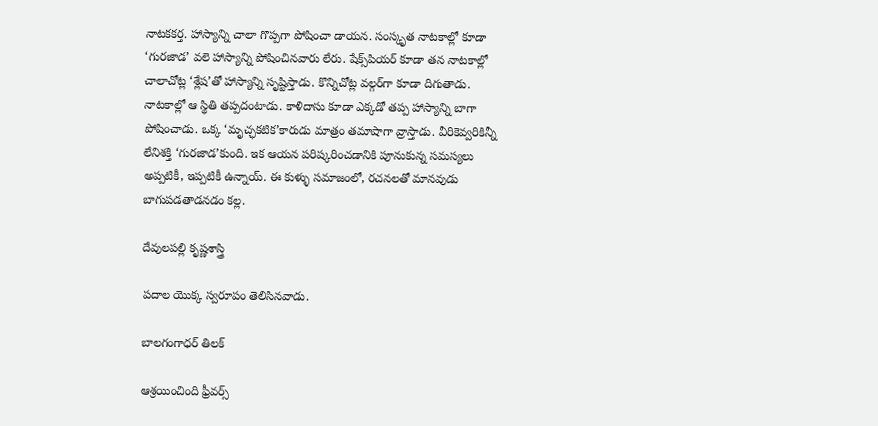నాటకకర్త. హాస్యాన్ని చాలా గొప్పగా పోషించా డాయన. సంస్కృత నాటకాల్లో కూడా ‘గురజాడ’ వలె హాస్యాన్ని పోషించినవారు లేరు. షేక్స్‌పియర్ కూడా తన నాటకాల్లో చాలాచోట్ల ‘శ్లేష’తో హాస్యాన్ని సృష్టిస్తాడు. కొన్నిచోట్ల వల్గర్‌గా కూడా దిగుతాడు. నాటకాల్లో ఆ స్థితి తప్పదంటాడు. కాళిదాసు కూడా ఎక్కడో తప్ప హాస్యాన్ని బాగా పోషించాడు. ఒక్క ‘మృచ్ఛకటిక’కారుడు మాత్రం తమాషాగా వ్రాస్తాడు. వీరికెవ్వరికిన్నీ లేనిశక్తి ‘గురజాడ’కుంది. ఇక ఆయన పరిష్కరించడానికి పూనుకున్న సమస్యలు అప్పటికీ, ఇప్పటికీ ఉన్నాయ్. ఈ కుళ్ళు సమాజంలో, రచనలతో మానవుడు బాగుపడతాడనడం కల్ల.

దేవులపల్లి కృష్ణశాస్త్రి

పదాల యొక్క స్వరూపం తెలిసినవాడు.

బాలగంగాధర్ తిలక్

ఆశ్రయించింది ఫ్రీవర్స్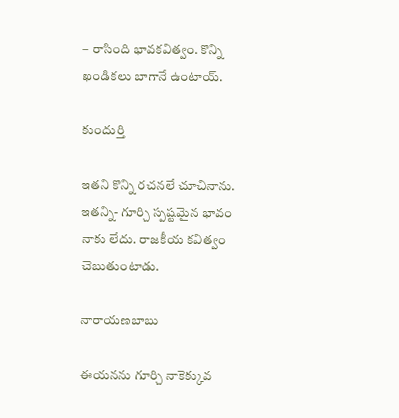– రాసింది భావకవిత్వం. కొన్ని ఖండికలు బాగానే ఉంటాయ్.

కుందుర్తి

ఇతని కొన్ని రచనలే చూచినాను. ఇతన్ని- గూర్చి స్పష్టమైన భావం నాకు లేదు. రాజకీయ కవిత్వం చెబుతుంటాడు.

నారాయణబాబు

ఈయనను గూర్చి నాకెక్కువ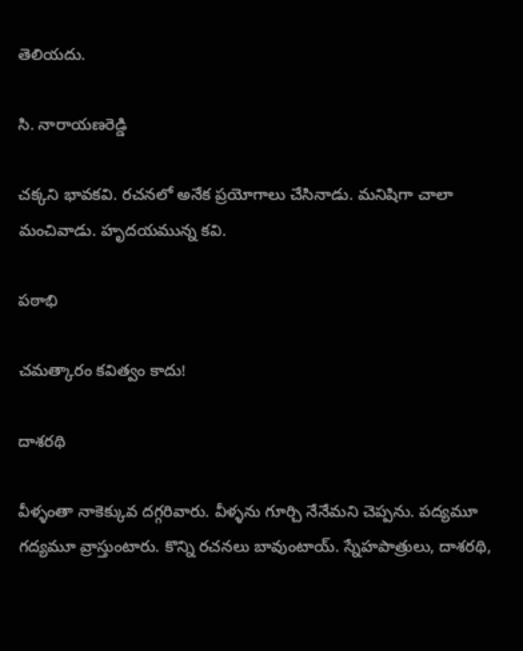తెలియదు.

సి. నారాయణరెడ్డి

చక్కని భావకవి. రచనలో అనేక ప్రయోగాలు చేసినాడు. మనిషిగా చాలా మంచివాడు. హృదయమున్న కవి.

పఠాభి

చమత్కారం కవిత్వం కాదు!

దాశరథి

వీళ్ళంతా నాకెక్కువ దగ్గరివారు. వీళ్ళను గూర్చి నేనేమని చెప్పను. పద్యమూ గద్యమూ వ్రాస్తుంటారు. కొన్ని రచనలు బావుంటాయ్. స్నేహపాత్రులు, దాశరథి,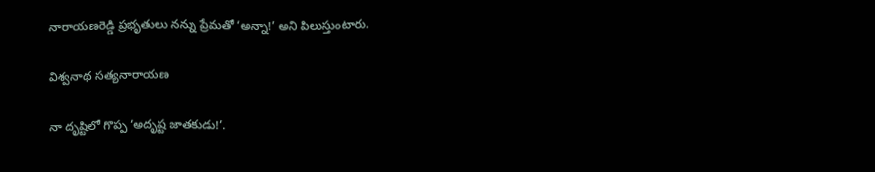నారాయణరెడ్డి ప్రభృతులు నన్ను ప్రేమతో ‘అన్నా!’ అని పిలుస్తుంటారు.

విశ్వనాథ సత్యనారాయణ

నా దృష్టిలో గొప్ప ‘అదృష్ట జాతకుడు!’.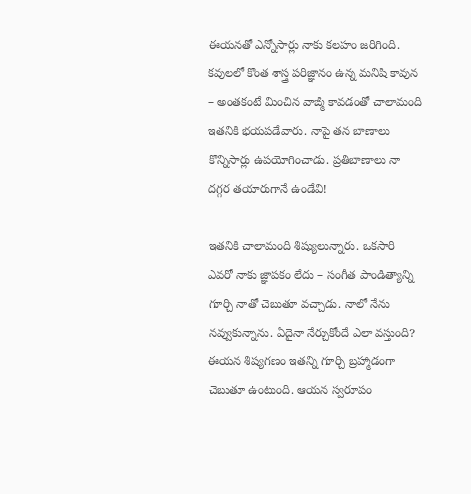ఈయనతో ఎన్నోసార్లు నాకు కలహం జరిగింది. కవులలో కొంత శాస్త్ర పరిజ్ఞానం ఉన్న మనిషి కావున – అంతకంటే మించిన వాఙ్మి కావడంతో చాలామంది ఇతనికి భయపడేవారు. నాపై తన బాణాలు కొన్నిసార్లు ఉపయోగించాడు. ప్రతిబాణాలు నా దగ్గర తయారుగానే ఉండేవి!

ఇతనికి చాలామంది శిష్యులున్నారు. ఒకసారి ఎవరో నాకు జ్ఞాపకం లేదు – సంగీత పాండిత్యాన్ని గూర్చి నాతో చెబుతూ వచ్చాడు. నాలో నేను నవ్వుకున్నాను. ఏదైనా నేర్చుకోందే ఎలా వస్తుంది? ఈయన శిష్యగణం ఇతన్ని గూర్చి బ్రహ్మాడంగా చెబుతూ ఉంటుంది. ఆయన స్వరూపం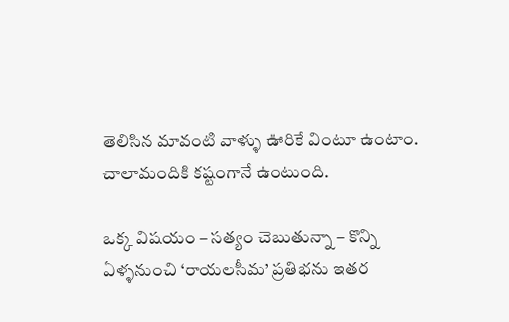తెలిసిన మావంటి వాళ్ళు ఊరికే వింటూ ఉంటాం. చాలామందికి కష్టంగానే ఉంటుంది.

ఒక్క విషయం – సత్యం చెబుతున్నా – కొన్ని ఏళ్ళనుంచి ‘రాయలసీమ’ ప్రతిభను ఇతర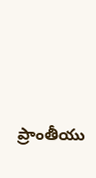ప్రాంతీయు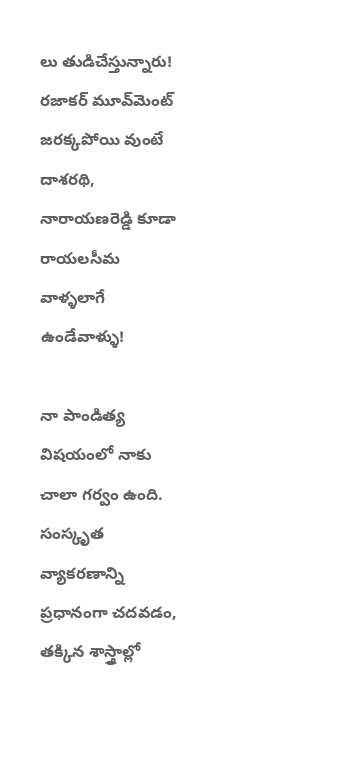లు తుడిచేస్తున్నారు! రజాకర్ మూవ్‌మెంట్ జరక్కపోయి వుంటే దాశరథి, నారాయణరెడ్డి కూడా రాయలసీమ వాళ్ళలాగే ఉండేవాళ్ళు!

నా పాండిత్య విషయంలో నాకు చాలా గర్వం ఉంది. సంస్కృత వ్యాకరణాన్ని ప్రధానంగా చదవడం, తక్కిన శాస్త్రాల్లో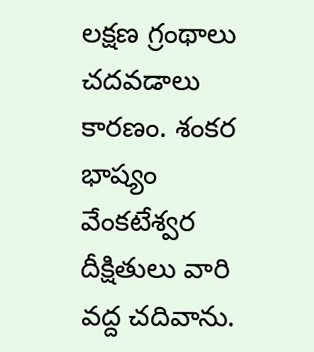లక్షణ గ్రంథాలు చదవడాలు కారణం. శంకర భాష్యం వేంకటేశ్వర దీక్షితులు వారి వద్ద చదివాను.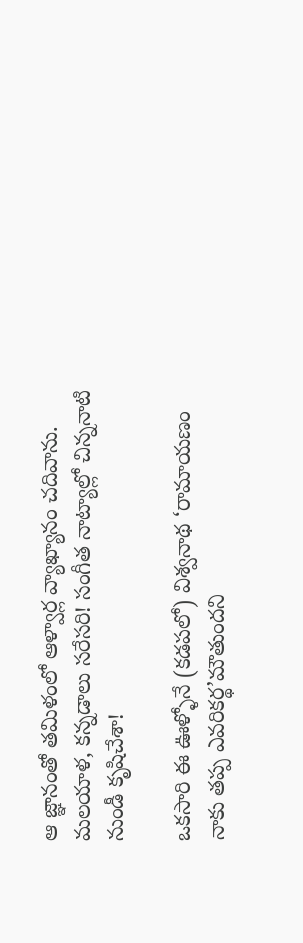ఆ జ్ఞానంతో తమిళంలో ఆళ్వార్ల వ్యాఖ్యానం చదివాను. మలయాళ, కన్నడాలు సరేసరి! సంగీత నాట్యాల్లో చిన్ననాటి నుండీ కృషిచేశా!

ఒకసారి ఈ ఊళ్ళోనే (కడపలో) విశ్వనాథ ‘రామాయణం నాకు తప్ప ఎవరికర్థ’మౌతుందని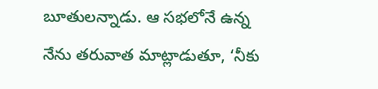బూతులన్నాడు. ఆ సభలోనే ఉన్న నేను తరువాత మాట్లాడుతూ, ‘నీకు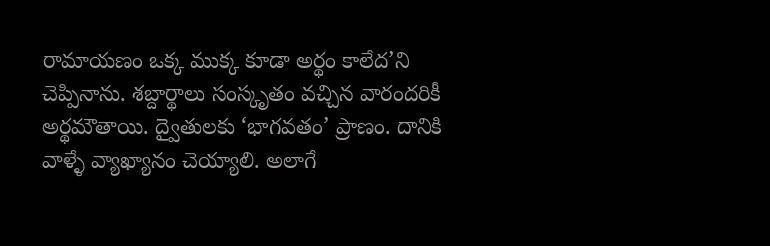రామాయణం ఒక్క ముక్క కూడా అర్థం కాలేద’ని చెప్పినాను. శబ్దార్థాలు సంస్కృతం వచ్చిన వారందరికీ అర్థమౌతాయి. ద్వైతులకు ‘భాగవతం’ ప్రాణం. దానికి వాళ్ళే వ్యాఖ్యానం చెయ్యాలి. అలాగే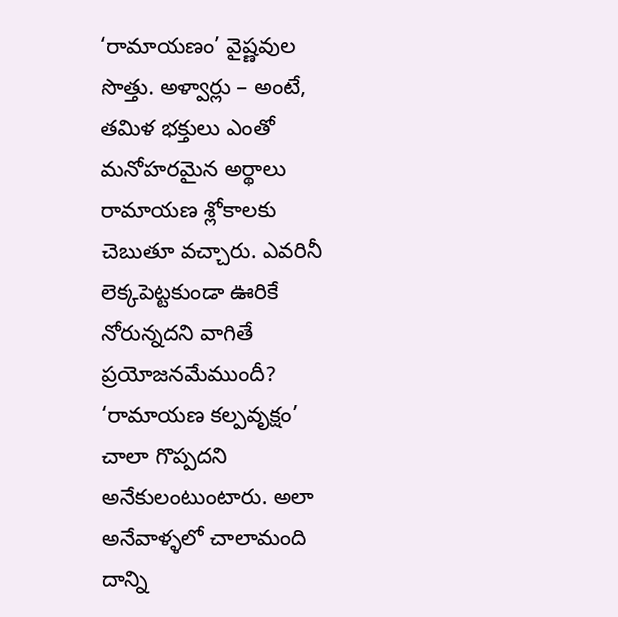‘రామాయణం’ వైష్ణవుల సొత్తు. అళ్వార్లు – అంటే, తమిళ భక్తులు ఎంతో మనోహరమైన అర్థాలు రామాయణ శ్లోకాలకు చెబుతూ వచ్చారు. ఎవరినీ లెక్కపెట్టకుండా ఊరికే నోరున్నదని వాగితే ప్రయోజనమేముందీ? ‘రామాయణ కల్పవృక్షం’ చాలా గొప్పదని అనేకులంటుంటారు. అలా అనేవాళ్ళలో చాలామంది దాన్ని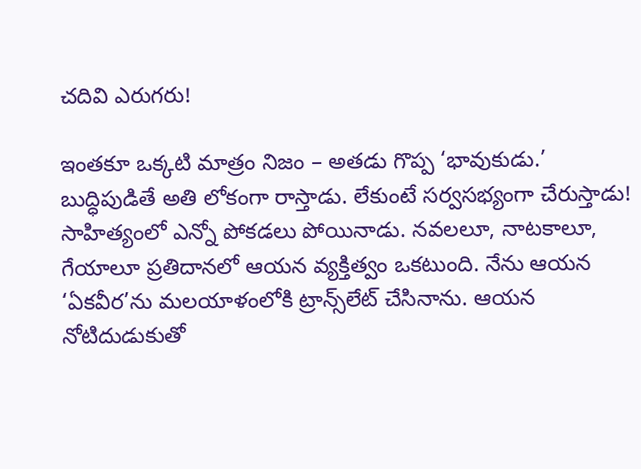చదివి ఎరుగరు!

ఇంతకూ ఒక్కటి మాత్రం నిజం – అతడు గొప్ప ‘భావుకుడు.’ బుద్ధిపుడితే అతి లోకంగా రాస్తాడు. లేకుంటే సర్వసభ్యంగా చేరుస్తాడు! సాహిత్యంలో ఎన్నో పోకడలు పోయినాడు. నవలలూ, నాటకాలూ, గేయాలూ ప్రతిదానలో ఆయన వ్యక్తిత్వం ఒకటుంది. నేను ఆయన ‘ఏకవీర’ను మలయాళంలోకి ట్రాన్స్‌లేట్ చేసినాను. ఆయన నోటిదుడుకుతో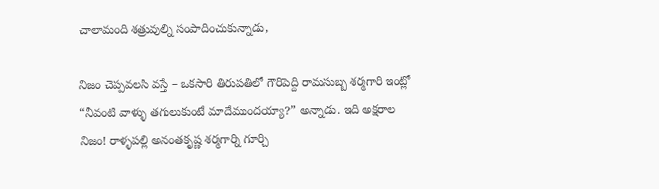చాలామంది శత్రువుల్ని సంపాదించుకున్నాడు,

నిజం చెప్పవలసి వస్తే – ఒకసారి తిరుపతిలో గౌరిపెద్ది రామసుబ్బ శర్మగారి ఇంట్లో “నీవంటి వాళ్ళు తగులుకుంటే మాదేముందయ్యా?” అన్నాడు. ఇది అక్షరాల నిజం! రాళ్ళపల్లి అనంతకృష్ణ శర్మగార్ని గూర్చి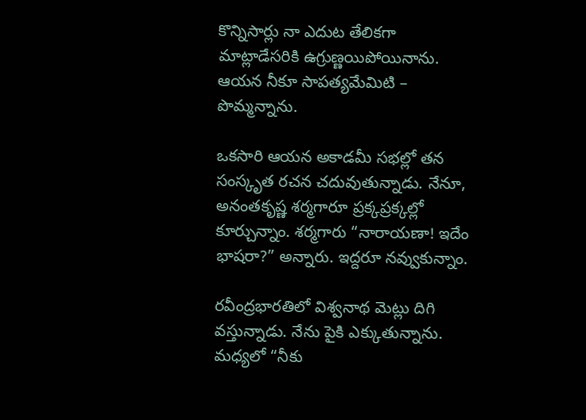కొన్నిసార్లు నా ఎదుట తేలికగా మాట్లాడేసరికి ఉగ్రుణ్ణయిపోయినాను. ఆయన నీకూ సాపత్యమేమిటి – పొమ్మన్నాను.

ఒకసారి ఆయన అకాడమీ సభల్లో తన సంస్కృత రచన చదువుతున్నాడు. నేనూ, అనంతకృష్ణ శర్మగారూ ప్రక్కప్రక్కల్లో కూర్చున్నాం. శర్మగారు “నారాయణా! ఇదేం భాషరా?” అన్నారు. ఇద్దరూ నవ్వుకున్నాం.

రవీంద్రభారతిలో విశ్వనాథ మెట్లు దిగి వస్తున్నాడు. నేను పైకి ఎక్కుతున్నాను. మధ్యలో “నీకు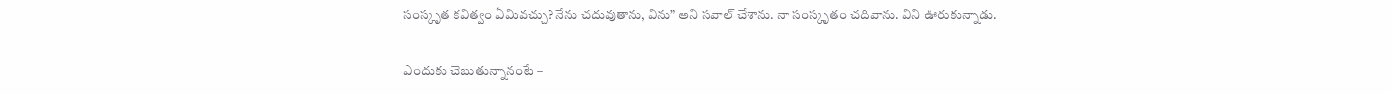సంస్కృత కవిత్వం ఏమివచ్చు? నేను చదువుతాను, విను” అని సవాల్ చేశాను. నా సంస్కృతం చదివాను. విని ఊరుకున్నాడు.

ఎందుకు చెబుతున్నానంటే –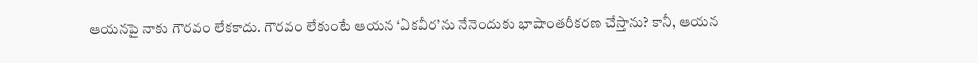ఆయనపై నాకు గౌరవం లేకకాదు. గౌరవం లేకుంటే ఆయన ‘ఏకవీర’ను నేనెందుకు భాషాంతరీకరణ చేస్తాను? కానీ, ఆయన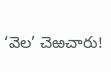‘వెల’ చెఱచారు!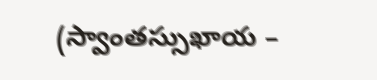(స్వాంతస్సుఖాయ –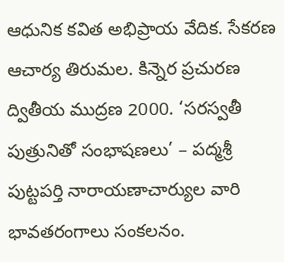ఆధునిక కవిత అభిప్రాయ వేదిక. సేకరణ ఆచార్య తిరుమల. కిన్నెర ప్రచురణ ద్వితీయ ముద్రణ 2000. ‘సరస్వతీ పుత్రునితో సంభాషణలు’ – పద్మశ్రీ పుట్టపర్తి నారాయణాచార్యుల వారి భావతరంగాలు సంకలనం.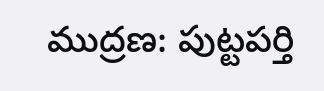ముద్రణ: పుట్టపర్తి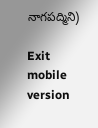నాగపద్మిని)

Exit mobile version